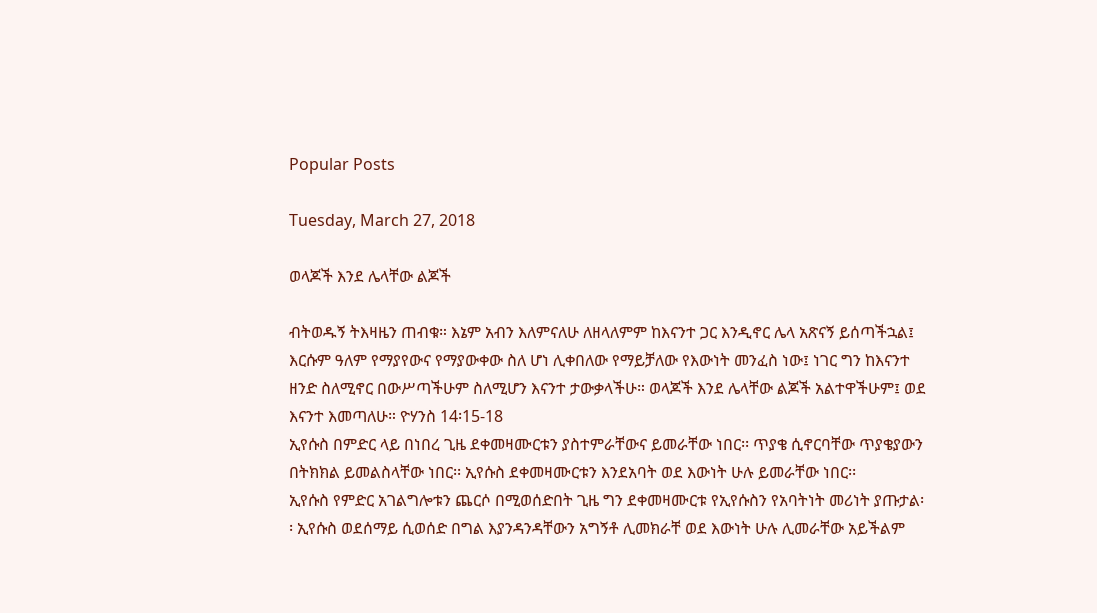Popular Posts

Tuesday, March 27, 2018

ወላጆች እንደ ሌላቸው ልጆች

ብትወዱኝ ትእዛዜን ጠብቁ። እኔም አብን እለምናለሁ ለዘላለምም ከእናንተ ጋር እንዲኖር ሌላ አጽናኝ ይሰጣችኋል፤ እርሱም ዓለም የማያየውና የማያውቀው ስለ ሆነ ሊቀበለው የማይቻለው የእውነት መንፈስ ነው፤ ነገር ግን ከእናንተ ዘንድ ስለሚኖር በውሥጣችሁም ስለሚሆን እናንተ ታውቃላችሁ። ወላጆች እንደ ሌላቸው ልጆች አልተዋችሁም፤ ወደ እናንተ እመጣለሁ። ዮሃንስ 14፡15-18
ኢየሱስ በምድር ላይ በነበረ ጊዜ ደቀመዛሙርቱን ያስተምራቸውና ይመራቸው ነበር፡፡ ጥያቄ ሲኖርባቸው ጥያቄያውን በትክክል ይመልስላቸው ነበር፡፡ ኢየሱስ ደቀመዛሙርቱን እንደአባት ወደ እውነት ሁሉ ይመራቸው ነበር፡፡
ኢየሱስ የምድር አገልግሎቱን ጨርሶ በሚወሰድበት ጊዜ ግን ደቀመዛሙርቱ የኢየሱስን የአባትነት መሪነት ያጡታል፡፡ ኢየሱስ ወደሰማይ ሲወሰድ በግል እያንዳንዳቸውን አግኝቶ ሊመክራቸ ወደ እውነት ሁሉ ሊመራቸው አይችልም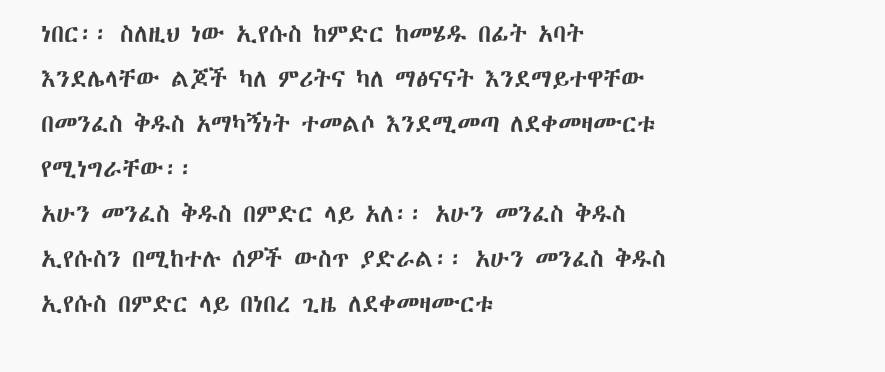ነበር፡፡ ስለዚህ ነው ኢየሱስ ከምድር ከመሄዱ በፊት አባት እንደሌላቸው ልጆች ካለ ምሪትና ካለ ማፅናናት እንደማይተዋቸው በመንፈስ ቅዱስ አማካኝነት ተመልሶ እንደሚመጣ ለደቀመዛሙርቱ የሚነግራቸው፡፡
አሁን መንፈስ ቅዱስ በምድር ላይ አለ፡፡ አሁን መንፈስ ቅዱስ ኢየሱስን በሚከተሉ ሰዎች ውስጥ ያድራል፡፡ አሁን መንፈስ ቅዱስ ኢየሱስ በምድር ላይ በነበረ ጊዜ ለደቀመዛሙርቱ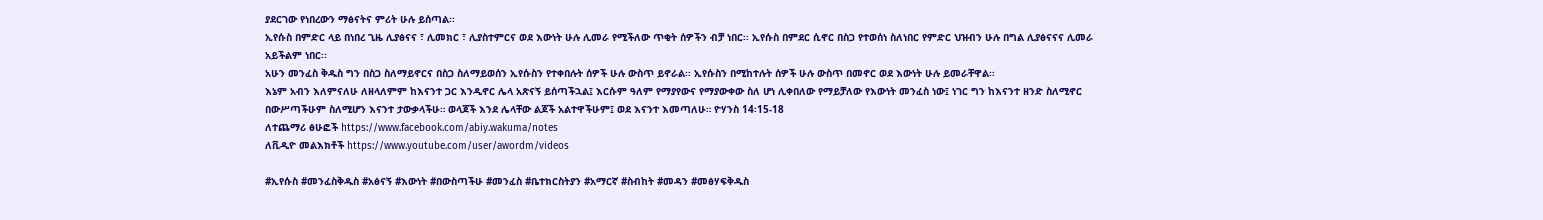ያደርገው የነበረውን ማፅናትና ምሪት ሁሉ ይሰጣል፡፡
ኢየሱስ በምድር ላይ በነበረ ጊዜ ሊያፅናና ፣ ሊመክር ፣ ሊያስተምርና ወደ እውነት ሁሉ ሊመራ የሚችለው ጥቂት ሰዎችን ብቻ ነበር፡፡ ኢየሱስ በምደር ሲኖር በስጋ የተወሰነ ስለነበር የምድር ህዝብን ሁሉ በግል ሊያፅናናና ሊመራ አይችልም ነበር፡፡
አሁን መንፈስ ቅዱስ ግን በስጋ ስለማይኖርና በስጋ ስለማይወሰን ኢየሱስን የተቀበሉት ሰዎች ሁሉ ውስጥ ይኖራል፡፡ ኢየሱስን በሚከተሉት ሰዎች ሁሉ ውስጥ በመኖር ወደ እውነት ሁሉ ይመራቸዋል፡፡
እኔም አብን እለምናለሁ ለዘላለምም ከእናንተ ጋር እንዲኖር ሌላ አጽናኝ ይሰጣችኋል፤ እርሱም ዓለም የማያየውና የማያውቀው ስለ ሆነ ሊቀበለው የማይቻለው የእውነት መንፈስ ነው፤ ነገር ግን ከእናንተ ዘንድ ስለሚኖር በውሥጣችሁም ስለሚሆን እናንተ ታውቃላችሁ። ወላጆች እንደ ሌላቸው ልጆች አልተዋችሁም፤ ወደ እናንተ እመጣለሁ። ዮሃንስ 14፡15-18
ለተጨማሪ ፅሁፎች https://www.facebook.com/abiy.wakuma/notes
ለቪዲዮ መልእክቶች https://www.youtube.com/user/awordm/videos

#ኢየሱስ #መንፈስቅዱስ #አፅናኝ #እውነት #በውስጣችሁ #መንፈስ #ቤተክርስትያን #አማርኛ #ስብከት #መዳን #መፅሃፍቅዱስ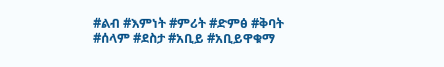#ልብ #እምነት #ምሪት #ድምፅ #ቅባት #ሰላም #ደስታ #አቢይ #አቢይዋቁማ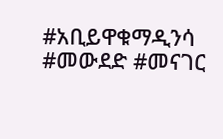#አቢይዋቁማዲንሳ #መውደድ #መናገር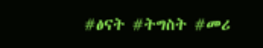#ፅናት #ትግስት #መሪ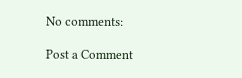No comments:

Post a Comment